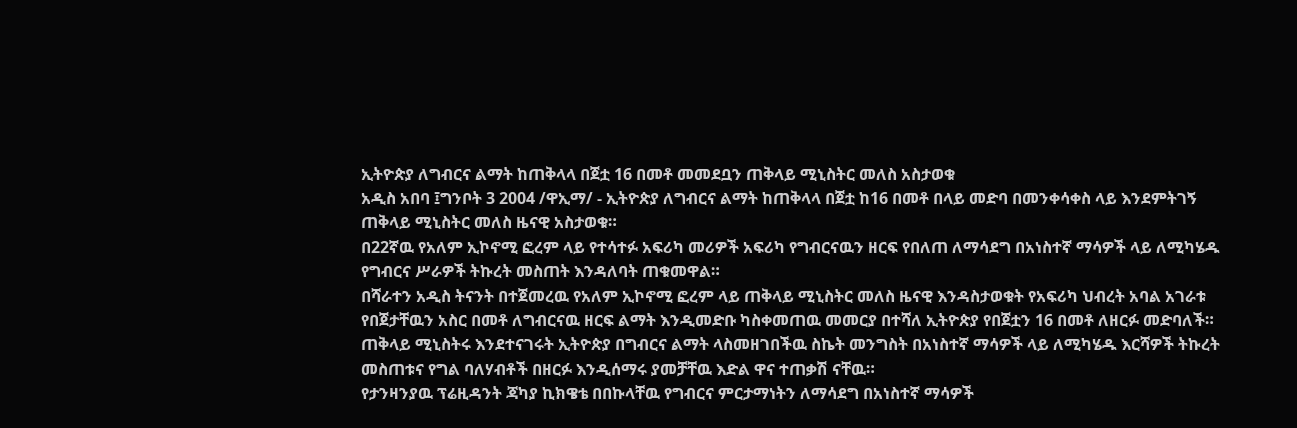ኢትዮጵያ ለግብርና ልማት ከጠቅላላ በጀቷ 16 በመቶ መመደቧን ጠቅላይ ሚኒስትር መለስ አስታወቁ
አዲስ አበባ ፤ግንቦት 3 2004 /ዋኢማ/ - ኢትዮጵያ ለግብርና ልማት ከጠቅላላ በጀቷ ከ16 በመቶ በላይ መድባ በመንቀሳቀስ ላይ እንደምትገኝ ጠቅላይ ሚኒስትር መለስ ዜናዊ አስታወቁ።
በ22ኛዉ የአለም ኢኮኖሚ ፎረም ላይ የተሳተፉ አፍሪካ መሪዎች አፍሪካ የግብርናዉን ዘርፍ የበለጠ ለማሳደግ በአነስተኛ ማሳዎች ላይ ለሚካሄዱ የግብርና ሥራዎች ትኩረት መስጠት እንዳለባት ጠቁመዋል።
በሻራተን አዲስ ትናንት በተጀመረዉ የአለም ኢኮኖሚ ፎረም ላይ ጠቅላይ ሚኒስትር መለስ ዜናዊ እንዳስታወቁት የአፍሪካ ህብረት አባል አገራቱ የበጀታቸዉን አስር በመቶ ለግብርናዉ ዘርፍ ልማት እንዲመድቡ ካስቀመጠዉ መመርያ በተሻለ ኢትዮጵያ የበጀቷን 16 በመቶ ለዘርፉ መድባለች።
ጠቅላይ ሚኒስትሩ እንደተናገሩት ኢትዮጵያ በግብርና ልማት ላስመዘገበችዉ ስኬት መንግስት በአነስተኛ ማሳዎች ላይ ለሚካሄዱ እርሻዎች ትኩረት መስጠቱና የግል ባለሃብቶች በዘርፉ እንዲሰማሩ ያመቻቸዉ እድል ዋና ተጠቃሽ ናቸዉ።
የታንዛንያዉ ፕሬዚዳንት ጃካያ ኪክዌቴ በበኩላቸዉ የግብርና ምርታማነትን ለማሳደግ በአነስተኛ ማሳዎች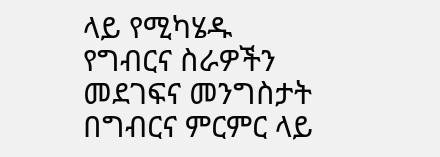ላይ የሚካሄዱ የግብርና ስራዎችን መደገፍና መንግስታት በግብርና ምርምር ላይ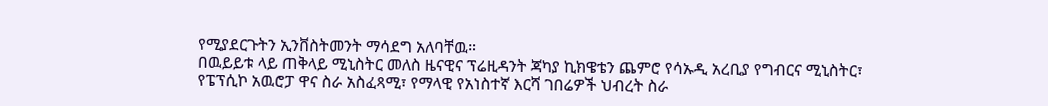የሚያደርጉትን ኢንቨስትመንት ማሳደግ አለባቸዉ።
በዉይይቱ ላይ ጠቅላይ ሚኒስትር መለስ ዜናዊና ፕሬዚዳንት ጃካያ ኪክዌቴን ጨምሮ የሳኡዲ አረቢያ የግብርና ሚኒስትር፣ የፔፕሲኮ አዉሮፓ ዋና ስራ አስፈጻሚ፣ የማላዊ የአነስተኛ እርሻ ገበሬዎች ህብረት ስራ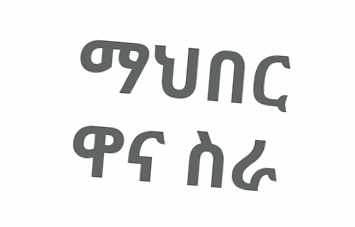ማህበር ዋና ስራ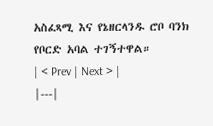አስፈጻሚ እና የኔዘርላንዱ ሮቦ ባንክ የቦርድ አባል ተገኝተዋል።
| < Prev | Next > |
|---|